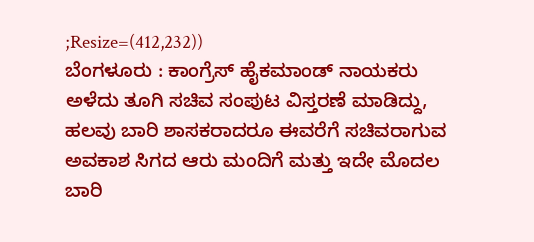;Resize=(412,232))
ಬೆಂಗಳೂರು : ಕಾಂಗ್ರೆಸ್ ಹೈಕಮಾಂಡ್ ನಾಯಕರು ಅಳೆದು ತೂಗಿ ಸಚಿವ ಸಂಪುಟ ವಿಸ್ತರಣೆ ಮಾಡಿದ್ದು, ಹಲವು ಬಾರಿ ಶಾಸಕರಾದರೂ ಈವರೆಗೆ ಸಚಿವರಾಗುವ ಅವಕಾಶ ಸಿಗದ ಆರು ಮಂದಿಗೆ ಮತ್ತು ಇದೇ ಮೊದಲ ಬಾರಿ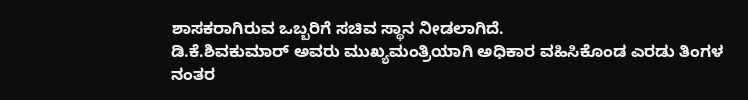ಶಾಸಕರಾಗಿರುವ ಒಬ್ಬರಿಗೆ ಸಚಿವ ಸ್ಥಾನ ನೀಡಲಾಗಿದೆ.
ಡಿ.ಕೆ.ಶಿವಕುಮಾರ್ ಅವರು ಮುಖ್ಯಮಂತ್ರಿಯಾಗಿ ಅಧಿಕಾರ ವಹಿಸಿಕೊಂಡ ಎರಡು ತಿಂಗಳ ನಂತರ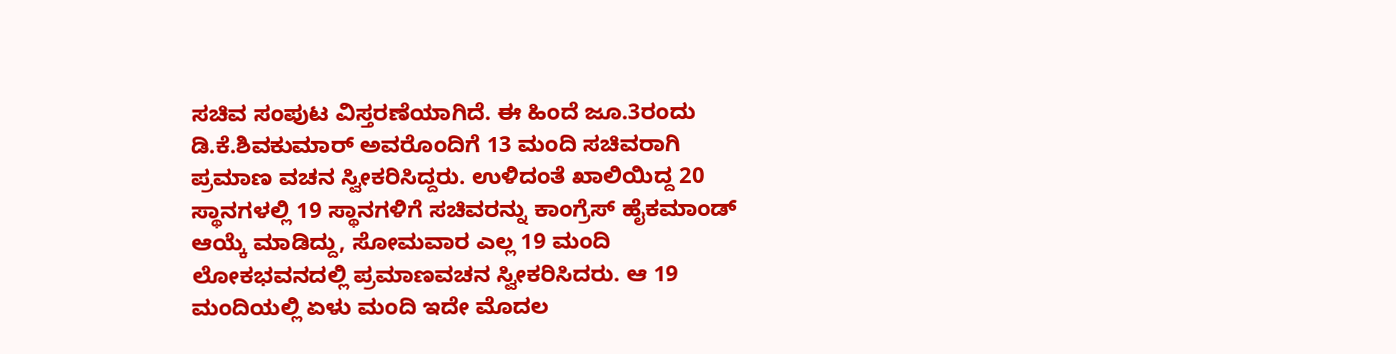ಸಚಿವ ಸಂಪುಟ ವಿಸ್ತರಣೆಯಾಗಿದೆ. ಈ ಹಿಂದೆ ಜೂ.3ರಂದು ಡಿ.ಕೆ.ಶಿವಕುಮಾರ್ ಅವರೊಂದಿಗೆ 13 ಮಂದಿ ಸಚಿವರಾಗಿ ಪ್ರಮಾಣ ವಚನ ಸ್ವೀಕರಿಸಿದ್ದರು. ಉಳಿದಂತೆ ಖಾಲಿಯಿದ್ದ 20 ಸ್ಥಾನಗಳಲ್ಲಿ 19 ಸ್ಥಾನಗಳಿಗೆ ಸಚಿವರನ್ನು ಕಾಂಗ್ರೆಸ್ ಹೈಕಮಾಂಡ್ ಆಯ್ಕೆ ಮಾಡಿದ್ದು, ಸೋಮವಾರ ಎಲ್ಲ 19 ಮಂದಿ ಲೋಕಭವನದಲ್ಲಿ ಪ್ರಮಾಣವಚನ ಸ್ವೀಕರಿಸಿದರು. ಆ 19 ಮಂದಿಯಲ್ಲಿ ಏಳು ಮಂದಿ ಇದೇ ಮೊದಲ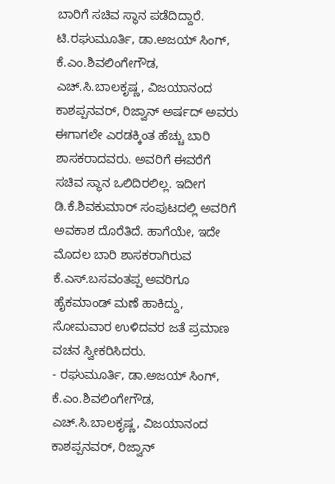ಬಾರಿಗೆ ಸಚಿವ ಸ್ಥಾನ ಪಡೆದಿದ್ದಾರೆ.
ಟಿ.ರಘುಮೂರ್ತಿ, ಡಾ.ಅಜಯ್ ಸಿಂಗ್, ಕೆ.ಎಂ.ಶಿವಲಿಂಗೇಗೌಡ, ಎಚ್.ಸಿ.ಬಾಲಕೃಷ್ಣ, ವಿಜಯಾನಂದ ಕಾಶಪ್ಪನವರ್, ರಿಜ್ವಾನ್ ಅರ್ಷದ್ ಅವರು ಈಗಾಗಲೇ ಎರಡಕ್ಕಿಂತ ಹೆಚ್ಚು ಬಾರಿ ಶಾಸಕರಾದವರು. ಅವರಿಗೆ ಈವರೆಗೆ ಸಚಿವ ಸ್ಥಾನ ಒಲಿದಿರಲಿಲ್ಲ. ಇದೀಗ ಡಿ.ಕೆ.ಶಿವಕುಮಾರ್ ಸಂಪುಟದಲ್ಲಿ ಅವರಿಗೆ ಅವಕಾಶ ದೊರೆತಿದೆ. ಹಾಗೆಯೇ, ಇದೇ ಮೊದಲ ಬಾರಿ ಶಾಸಕರಾಗಿರುವ ಕೆ.ಎಸ್.ಬಸವಂತಪ್ಪ ಅವರಿಗೂ ಹೈಕಮಾಂಡ್ ಮಣೆ ಹಾಕಿದ್ದು, ಸೋಮವಾರ ಉಳಿದವರ ಜತೆ ಪ್ರಮಾಣ ವಚನ ಸ್ವೀಕರಿಸಿದರು.
- ರಘುಮೂರ್ತಿ, ಡಾ.ಅಜಯ್ ಸಿಂಗ್, ಕೆ.ಎಂ.ಶಿವಲಿಂಗೇಗೌಡ, ಎಚ್.ಸಿ.ಬಾಲಕೃಷ್ಣ, ವಿಜಯಾನಂದ ಕಾಶಪ್ಪನವರ್, ರಿಜ್ವಾನ್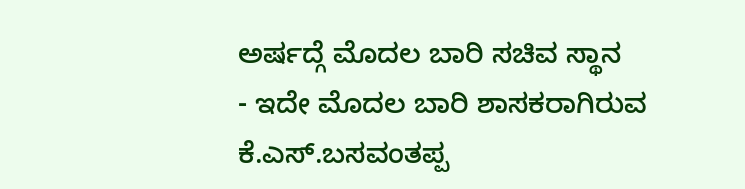ಅರ್ಷದ್ಗೆ ಮೊದಲ ಬಾರಿ ಸಚಿವ ಸ್ಥಾನ
- ಇದೇ ಮೊದಲ ಬಾರಿ ಶಾಸಕರಾಗಿರುವ ಕೆ.ಎಸ್.ಬಸವಂತಪ್ಪ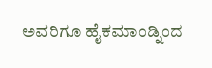ಅವರಿಗೂ ಹೈಕಮಾಂಡ್ನಿಂದ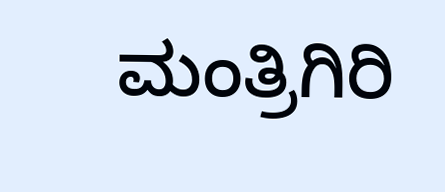ಮಂತ್ರಿಗಿರಿ